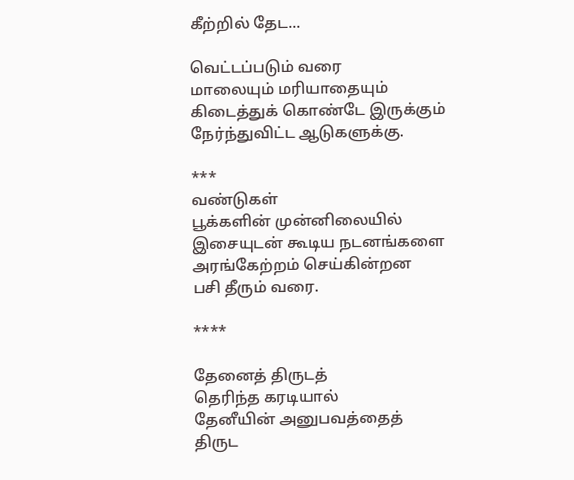கீற்றில் தேட...

வெட்டப்படும் வரை
மாலையும் மரியாதையும்
கிடைத்துக் கொண்டே இருக்கும்
நேர்ந்துவிட்ட ஆடுகளுக்கு.

***
வண்டுகள்
பூக்களின் முன்னிலையில்
இசையுடன் கூடிய நடனங்களை
அரங்கேற்றம் செய்கின்றன
பசி தீரும் வரை.

****

தேனைத் திருடத்
தெரிந்த கரடியால்
தேனீயின் அனுபவத்தைத்
திருட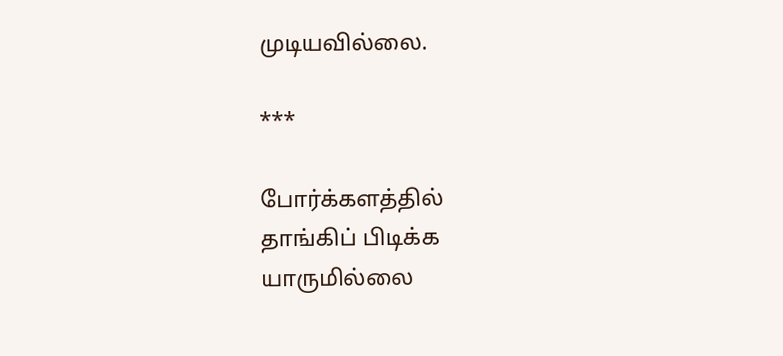முடியவில்லை.

***

போர்க்களத்தில்
தாங்கிப் பிடிக்க
யாருமில்லை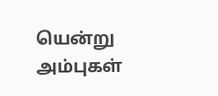யென்று
அம்புகள்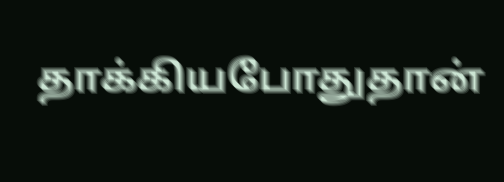தாக்கியபோதுதான்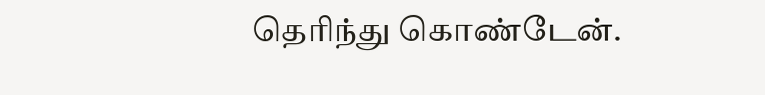தெரிந்து கொண்டேன்.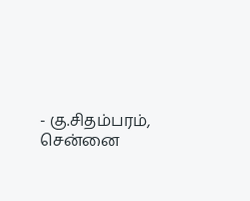- கு.சிதம்பரம், சென்னை